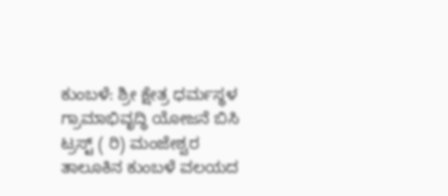ಕುಂಬಳೆ: ಶ್ರೀ ಕ್ಷೇತ್ರ ಧರ್ಮಸ್ಥಳ ಗ್ರಾಮಾಭಿವೃದ್ಧಿ ಯೋಜನೆ ಬಿಸಿ ಟ್ರಸ್ಟ್ ( ರಿ) ಮಂಜೇಶ್ವರ ತಾಲೂಕಿನ ಕುಂಬಳೆ ವಲಯದ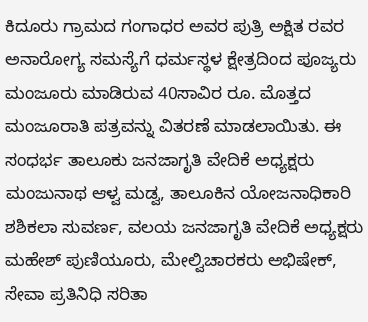ಕಿದೂರು ಗ್ರಾಮದ ಗಂಗಾಧರ ಅವರ ಪುತ್ರಿ ಅಕ್ಷಿತ ರವರ ಅನಾರೋಗ್ಯ ಸಮಸ್ಯೆಗೆ ಧರ್ಮಸ್ಥಳ ಕ್ಷೇತ್ರದಿಂದ ಪೂಜ್ಯರು ಮಂಜೂರು ಮಾಡಿರುವ 40ಸಾವಿರ ರೂ. ಮೊತ್ತದ ಮಂಜೂರಾತಿ ಪತ್ರವನ್ನು ವಿತರಣೆ ಮಾಡಲಾಯಿತು. ಈ ಸಂಧರ್ಭ ತಾಲೂಕು ಜನಜಾಗೃತಿ ವೇದಿಕೆ ಅಧ್ಯಕ್ಷರು ಮಂಜುನಾಥ ಆಳ್ವ ಮಡ್ವ, ತಾಲೂಕಿನ ಯೋಜನಾಧಿಕಾರಿ ಶಶಿಕಲಾ ಸುವರ್ಣ, ವಲಯ ಜನಜಾಗೃತಿ ವೇದಿಕೆ ಅಧ್ಯಕ್ಷರು ಮಹೇಶ್ ಪುಣಿಯೂರು, ಮೇಲ್ವಿಚಾರಕರು ಅಭಿಷೇಕ್, ಸೇವಾ ಪ್ರತಿನಿಧಿ ಸರಿತಾ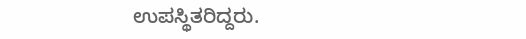ಉಪಸ್ಥಿತರಿದ್ದರು.